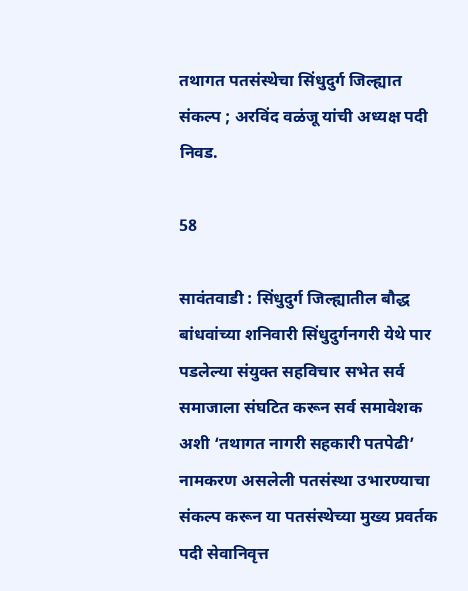तथागत पतसंस्थेचा सिंधुदुर्ग जिल्ह्यात संकल्प ; अरविंद वळंजू यांची अध्यक्ष पदी निवड.

58

सावंतवाडी : सिंधुदुर्ग जिल्ह्यातील बौद्ध बांधवांच्या शनिवारी सिंधुदुर्गनगरी येथे पार पडलेल्या संयुक्त सहविचार सभेत सर्व समाजाला संघटित करून सर्व समावेशक अशी ‘तथागत नागरी सहकारी पतपेढी’ नामकरण असलेली पतसंस्था उभारण्याचा संकल्प करून या पतसंस्थेच्या मुख्य प्रवर्तक पदी सेवानिवृत्त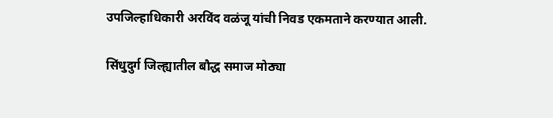उपजिल्हाधिकारी अरविंद वळंजू यांची निवड एकमताने करण्यात आली.

सिंधुदुर्ग जिल्ह्यातील बौद्ध समाज मोठ्या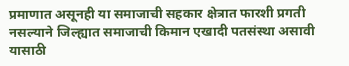प्रमाणात असूनही या समाजाची सहकार क्षेत्रात फारशी प्रगती नसल्याने जिल्ह्यात समाजाची किमान एखादी पतसंस्था असावी यासाठी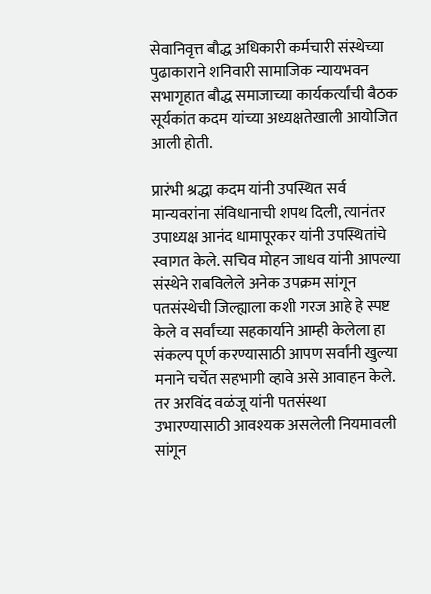सेवानिवृत्त बौद्ध अधिकारी कर्मचारी संस्थेच्या पुढाकाराने शनिवारी सामाजिक न्यायभवन सभागृहात बौद्ध समाजाच्या कार्यकर्त्यांची बैठक सूर्यकांत कदम यांच्या अध्यक्षतेखाली आयोजित
आली होती.

प्रारंभी श्रद्धा कदम यांनी उपस्थित सर्व मान्यवरांना संविधानाची शपथ दिली, त्यानंतर उपाध्यक्ष आनंद धामापूरकर यांनी उपस्थितांचे स्वागत केले. सचिव मोहन जाधव यांनी आपल्या संस्थेने राबविलेले अनेक उपक्रम सांगून पतसंस्थेची जिल्ह्याला कशी गरज आहे हे स्पष्ट केले व सर्वांच्या सहकार्याने आम्ही केलेला हा संकल्प पूर्ण करण्यासाठी आपण सर्वांनी खुल्या मनाने चर्चेत सहभागी व्हावे असे आवाहन केले. तर अरविंद वळंजू यांनी पतसंस्था उभारण्यासाठी आवश्यक असलेली नियमावली सांगून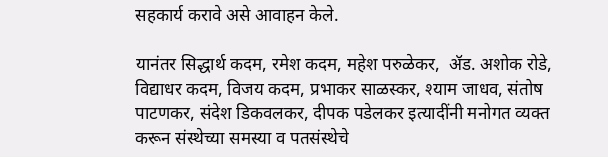सहकार्य करावे असे आवाहन केले.

यानंतर सिद्धार्थ कदम, रमेश कदम, महेश परुळेकर,  ॲड. अशोक रोडे, विद्याधर कदम, विजय कदम, प्रभाकर साळस्कर, श्याम जाधव, संतोष पाटणकर, संदेश डिकवलकर, दीपक पडेलकर इत्यादींनी मनोगत व्यक्त करून संस्थेच्या समस्या व पतसंस्थेचे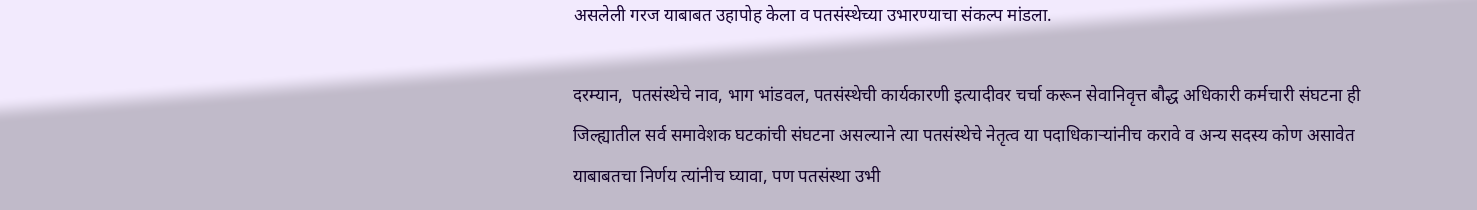असलेली गरज याबाबत उहापोह केला व पतसंस्थेच्या उभारण्याचा संकल्प मांडला.

दरम्यान,  पतसंस्थेचे नाव, भाग भांडवल, पतसंस्थेची कार्यकारणी इत्यादीवर चर्चा करून सेवानिवृत्त बौद्ध अधिकारी कर्मचारी संघटना ही जिल्ह्यातील सर्व समावेशक घटकांची संघटना असल्याने त्या पतसंस्थेचे नेतृत्व या पदाधिकाऱ्यांनीच करावे व अन्य सदस्य कोण असावेत याबाबतचा निर्णय त्यांनीच घ्यावा, पण पतसंस्था उभी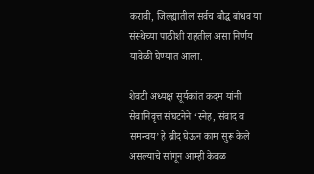करावी, जिल्ह्यातील सर्वच बौद्ध बांधव या संस्थेच्या पाठीशी राहतील असा निर्णय यावेळी घेण्यात आला.

शेवटी अध्यक्ष सूर्यकांत कदम यांनी सेवानिवृत्त संघटनेने ‘स्नेह, संवाद व समन्वय’ हे ब्रीद घेऊन काम सुरू केले असल्याचे सांगून आम्ही केवळ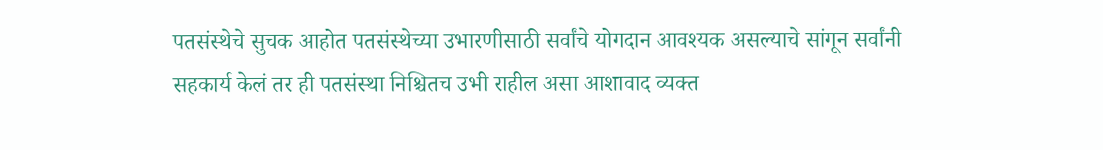पतसंस्थेचे सुचक आहोत पतसंस्थेच्या उभारणीसाठी सर्वांचे योगदान आवश्यक असल्याचे सांगून सर्वांनी सहकार्य केलं तर ही पतसंस्था निश्चितच उभी राहील असा आशावाद व्यक्त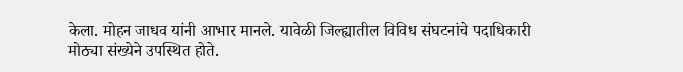केला. मोहन जाधव यांनी आभार मानले. यावेळी जिल्ह्यातील विविध संघटनांचे पदाधिकारी मोठ्या संख्येने उपस्थित होते.